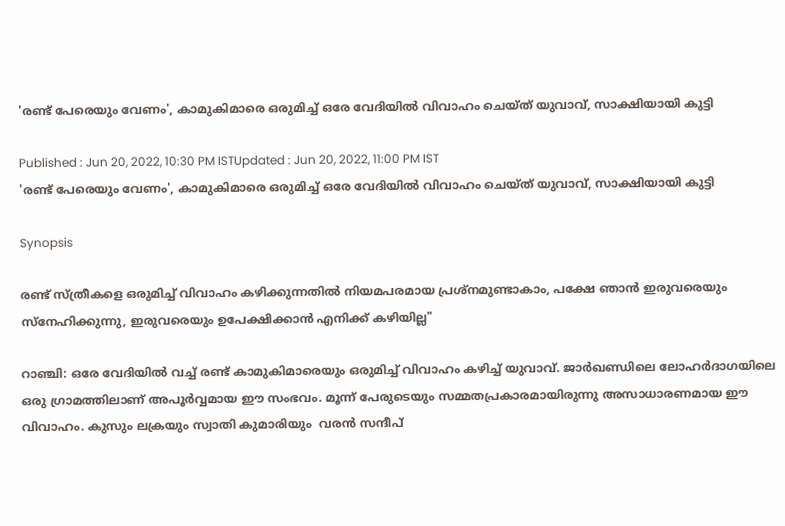'രണ്ട് പേരെയും വേണം', കാമുകിമാരെ ഒരുമിച്ച് ഒരേ വേദിയിൽ വിവാഹം ചെയ്ത് യുവാവ്, സാക്ഷിയായി കുട്ടി

Published : Jun 20, 2022, 10:30 PM ISTUpdated : Jun 20, 2022, 11:00 PM IST
'രണ്ട് പേരെയും വേണം', കാമുകിമാരെ ഒരുമിച്ച് ഒരേ വേദിയിൽ വിവാഹം ചെയ്ത് യുവാവ്, സാക്ഷിയായി കുട്ടി

Synopsis

രണ്ട് സ്ത്രീകളെ ഒരുമിച്ച് വിവാഹം കഴിക്കുന്നതിൽ നിയമപരമായ പ്രശ്‌നമുണ്ടാകാം, പക്ഷേ ഞാൻ ഇരുവരെയും സ്നേഹിക്കുന്നു, ഇരുവരെയും ഉപേക്ഷിക്കാൻ എനിക്ക് കഴിയില്ല"

റാഞ്ചി: ഒരേ വേദിയിൽ വച്ച് രണ്ട് കാമുകിമാരെയും ഒരുമിച്ച് വിവാഹം കഴിച്ച് യുവാവ്. ജാർഖണ്ഡിലെ ലോഹർദാഗയിലെ ഒരു ഗ്രാമത്തിലാണ് അപൂർവ്വമായ ഈ സംഭവം. മൂന്ന് പേരുടെയും സമ്മതപ്രകാരമായിരുന്നു അസാധാരണമായ ഈ വിവാഹം. കുസും ലക്രയും സ്വാതി കുമാരിയും  വരൻ സന്ദീപ്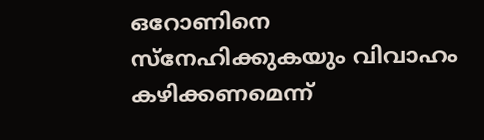ഒറോണിനെ സ്നേഹിക്കുകയും വിവാഹം കഴിക്കണമെന്ന്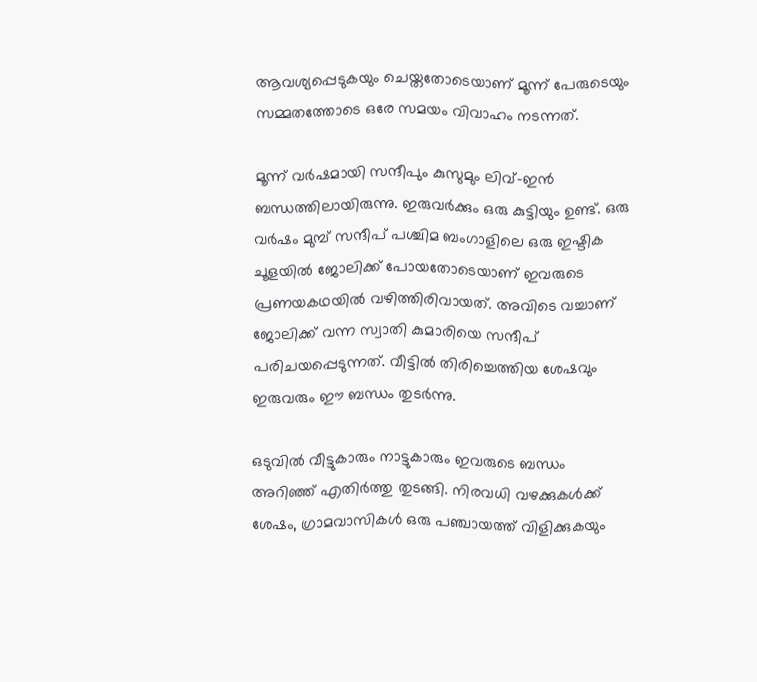ആവശ്യപ്പെടുകയും ചെയ്തതോടെയാണ് മൂന്ന് പേരുടെയും സമ്മതത്തോടെ ഒരേ സമയം വിവാഹം നടന്നത്.

മൂന്ന് വർഷമായി സന്ദീപും കുസുമും ലിവ്-ഇൻ ബന്ധത്തിലായിരുന്നു. ഇരുവർക്കും ഒരു കുട്ടിയും ഉണ്ട്. ഒരു വർഷം മുമ്പ് സന്ദീപ് പശ്ചിമ ബംഗാളിലെ ഒരു ഇഷ്ടിക ചൂളയിൽ ജോലിക്ക് പോയതോടെയാണ് ഇവരുടെ പ്രണയകഥയിൽ വഴിത്തിരിവായത്. അവിടെ വച്ചാണ് ജോലിക്ക് വന്ന സ്വാതി കുമാരിയെ സന്ദീപ് പരിചയപ്പെടുന്നത്. വീട്ടിൽ തിരിച്ചെത്തിയ ശേഷവും ഇരുവരും ഈ ബന്ധം തുടർന്നു.

ഒടുവിൽ വീട്ടുകാരും നാട്ടുകാരും ഇവരുടെ ബന്ധം അറിഞ്ഞ് എതിർത്തു തുടങ്ങി. നിരവധി വഴക്കുകൾക്ക് ശേഷം, ഗ്രാമവാസികൾ ഒരു പഞ്ചായത്ത് വിളിക്കുകയും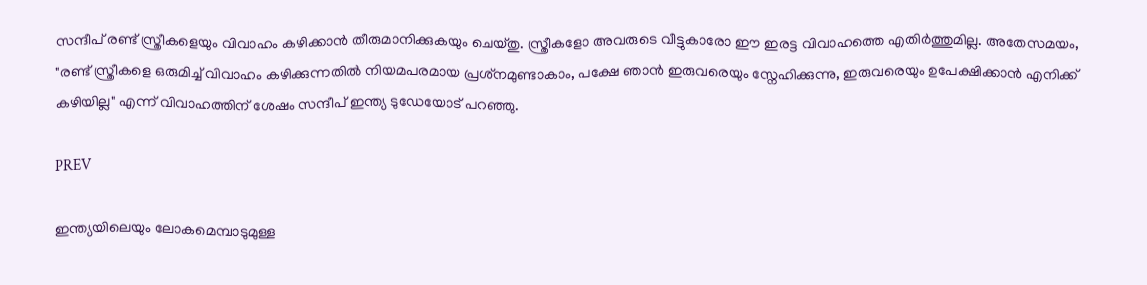സന്ദീപ് രണ്ട് സ്ത്രീകളെയും വിവാഹം കഴിക്കാൻ തീരുമാനിക്കുകയും ചെയ്തു. സ്ത്രീകളോ അവരുടെ വീട്ടുകാരോ ഈ ഇരട്ട വിവാഹത്തെ എതിർത്തുമില്ല. അതേസമയം, "രണ്ട് സ്ത്രീകളെ ഒരുമിച്ച് വിവാഹം കഴിക്കുന്നതിൽ നിയമപരമായ പ്രശ്‌നമുണ്ടാകാം, പക്ഷേ ഞാൻ ഇരുവരെയും സ്നേഹിക്കുന്നു, ഇരുവരെയും ഉപേക്ഷിക്കാൻ എനിക്ക് കഴിയില്ല" എന്ന് വിവാഹത്തിന് ശേഷം സന്ദീപ് ഇന്ത്യ ടുഡേയോട് പറഞ്ഞു.

PREV

ഇന്ത്യയിലെയും ലോകമെമ്പാടുമുള്ള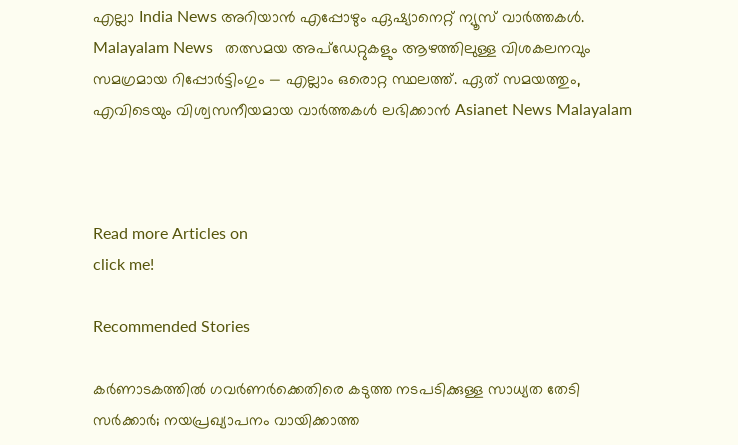എല്ലാ India News അറിയാൻ എപ്പോഴും ഏഷ്യാനെറ്റ് ന്യൂസ് വാർത്തകൾ. Malayalam News   തത്സമയ അപ്‌ഡേറ്റുകളും ആഴത്തിലുള്ള വിശകലനവും സമഗ്രമായ റിപ്പോർട്ടിംഗും — എല്ലാം ഒരൊറ്റ സ്ഥലത്ത്. ഏത് സമയത്തും, എവിടെയും വിശ്വസനീയമായ വാർത്തകൾ ലഭിക്കാൻ Asianet News Malayalam



Read more Articles on
click me!

Recommended Stories

കർണാടകത്തിൽ ഗവർണർക്കെതിരെ കടുത്ത നടപടിക്കുള്ള സാധ്യത തേടി സർക്കാർ; നയപ്രഖ്യാപനം വായിക്കാത്ത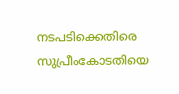നടപടിക്കെതിരെ സുപ്രീംകോടതിയെ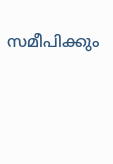സമീപിക്കും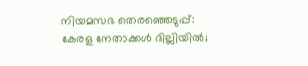നിയമസഭ തെരഞ്ഞെടുപ്പ്: കേരള നേതാക്കള്‍ ദില്ലിയില്‍;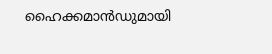ഹൈക്കമാന്‍ഡുമായി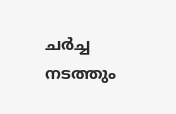ചർച്ച നടത്തും